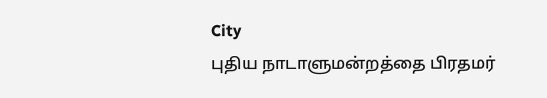City
புதிய நாடாளுமன்றத்தை பிரதமர்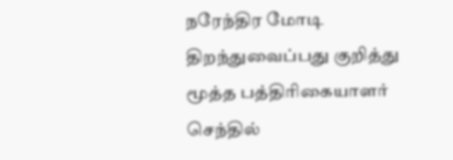நரேந்திர மோடி திறந்துவைப்பது குறித்து மூத்த பத்திரிகையாளர் செந்தில்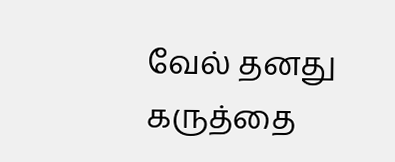வேல் தனது கருத்தை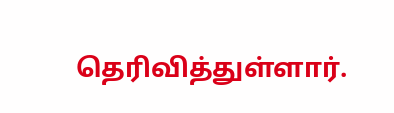தெரிவித்துள்ளார்.